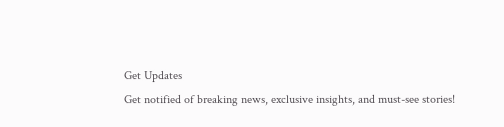Get Updates
Get notified of breaking news, exclusive insights, and must-see stories!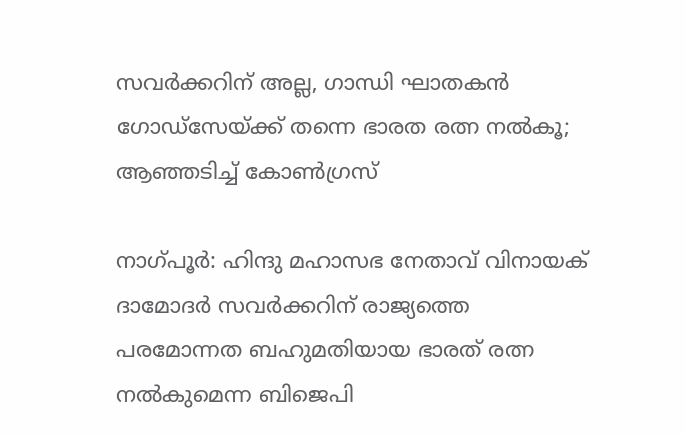സവര്‍ക്കറിന് അല്ല, ഗാന്ധി ഘാതകന്‍ ഗോഡ്സേയ്ക്ക് തന്നെ ഭാരത രത്ന നല്‍കൂ; ആഞ്ഞടിച്ച് കോണ്‍ഗ്രസ്

നാഗ്പൂര്‍: ഹിന്ദു മഹാസഭ നേതാവ് വിനായക് ദാമോദര്‍ സവര്‍ക്കറിന് രാജ്യത്തെ പരമോന്നത ബഹുമതിയായ ഭാരത് രത്ന നല്‍കുമെന്ന ബിജെപി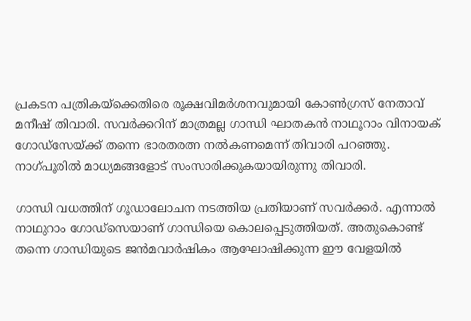പ്രകടന പത്രികയ്ക്കെതിരെ രൂക്ഷവിമര്‍ശനവുമായി കോണ്‍ഗ്രസ് നേതാവ് മനീഷ് തിവാരി. സവര്‍ക്കറിന് മാത്രമല്ല ഗാന്ധി ഘാതകന്‍ നാഥൂറാം വിനായക് ഗോഡ്സേയ്ക്ക് തന്നെ ഭാരതരത്ന നല്‍കണമെന്ന് തിവാരി പറഞ്ഞു. നാഗ്പൂരില്‍ മാധ്യമങ്ങളോട് സംസാരിക്കുകയായിരുന്നു തിവാരി.

ഗാന്ധി വധത്തിന് ഗൂഡാലോചന നടത്തിയ പ്രതിയാണ് സവര്‍ക്കര്‍. എന്നാല്‍ നാഥുറാം ഗോഡ്സെയാണ് ഗാന്ധിയെ കൊലപ്പെടുത്തിയത്. അതുകൊണ്ട് തന്നെ ഗാന്ധിയുടെ ജന്‍മവാര്‍ഷികം ആഘോഷിക്കുന്ന ഈ വേളയില്‍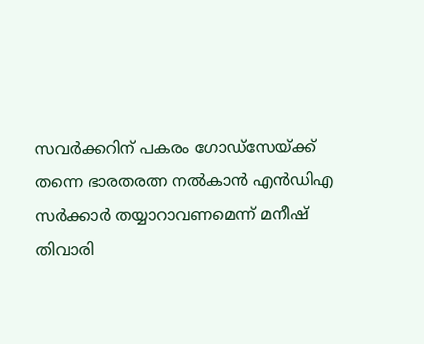സവര്‍ക്കറിന് പകരം ഗോഡ്സേയ്ക്ക് തന്നെ ഭാരതരത്ന നല്‍കാന്‍ എന്‍ഡിഎ സര്‍ക്കാര്‍ തയ്യാറാവണമെന്ന് മനീഷ് തിവാരി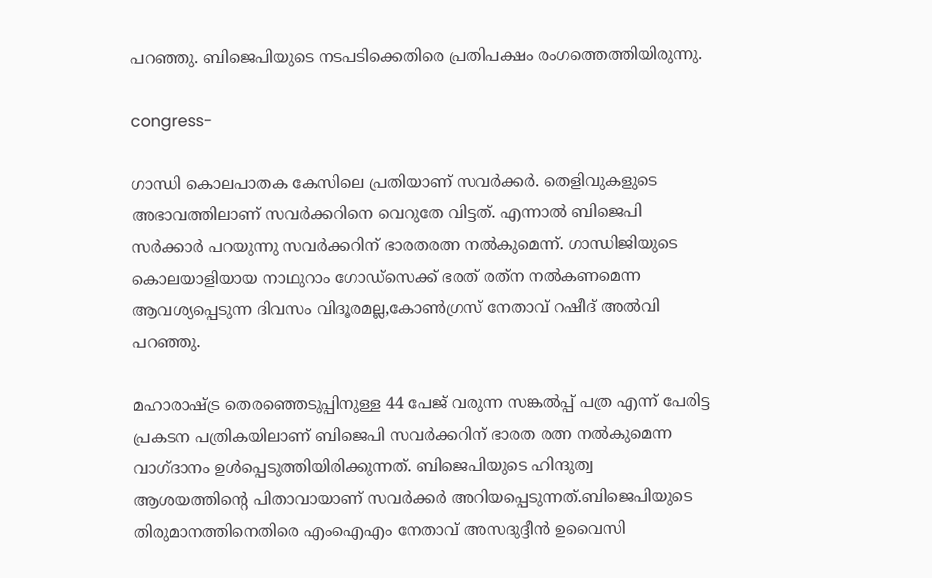പറഞ്ഞു. ബിജെപിയുടെ നടപടിക്കെതിരെ പ്രതിപക്ഷം രംഗത്തെത്തിയിരുന്നു.

congress-

ഗാന്ധി കൊലപാതക കേസിലെ പ്രതിയാണ് സവര്‍ക്കര്‍. തെളിവുകളുടെ അഭാവത്തിലാണ് സവര്‍ക്കറിനെ വെറുതേ വിട്ടത്. എന്നാല്‍ ബിജെപി സര്‍ക്കാര്‍ പറയുന്നു സവര്‍ക്കറിന് ഭാരതരത്ന നല്‍കുമെന്ന്. ഗാന്ധിജിയുടെ കൊലയാളിയായ നാഥുറാം ഗോഡ്‌സെക്ക് ഭരത് രത്‌ന നല്‍കണമെന്ന ആവശ്യപ്പെടുന്ന ദിവസം വിദൂരമല്ല,കോണ്‍ഗ്രസ് നേതാവ് റഷീദ് അല്‍വി പറഞ്ഞു.

മഹാരാഷ്ട്ര തെരഞ്ഞെടുപ്പിനുള്ള 44 പേജ് വരുന്ന സങ്കല്‍പ്പ് പത്ര എന്ന് പേരിട്ട പ്രകടന പത്രികയിലാണ് ബിജെപി സവര്‍ക്കറിന് ഭാരത രത്ന നല്‍കുമെന്ന വാഗ്ദാനം ഉള്‍പ്പെടുത്തിയിരിക്കുന്നത്. ബിജെപിയുടെ ഹിന്ദുത്വ ആശയത്തിന്റെ പിതാവായാണ് സവര്‍ക്കര്‍ അറിയപ്പെടുന്നത്.ബിജെപിയുടെ തിരുമാനത്തിനെതിരെ എംഐഎം നേതാവ് അസദുദ്ദീന്‍ ഉവൈസി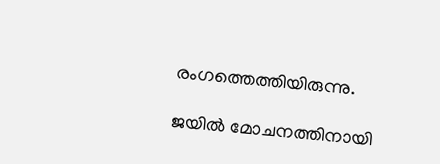രംഗത്തെത്തിയിരുന്നു.

ജയില്‍ മോചനത്തിനായി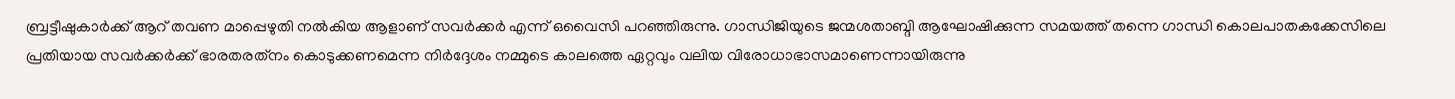ബ്രട്ടീഷുകാര്‍ക്ക് ആറ് തവണ മാപ്പെഴുതി നല്‍കിയ ആളാണ് സവര്‍ക്കര്‍ എന്ന് ഒവൈസി പറഞ്ഞിരുന്നു. ഗാന്ധിജിയുടെ ജന്മശതാബ്ദി ആഘോഷിക്കുന്ന സമയത്ത് തന്നെ ഗാന്ധി കൊലപാതകക്കേസിലെ പ്രതിയായ സവര്‍ക്കര്‍ക്ക് ഭാരതരത്‌നം കൊടുക്കണമെന്ന നിര്‍ദ്ദേശം നമ്മുടെ കാലത്തെ ഏറ്റവും വലിയ വിരോധാഭാസമാണെന്നായിരുന്നു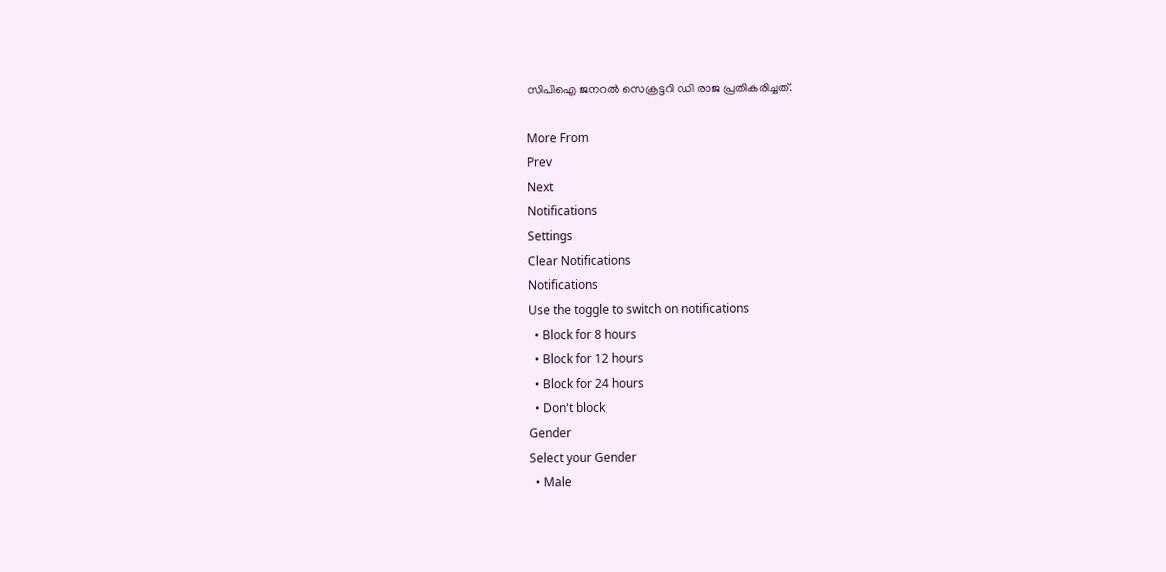സിപിഐ ജനറല്‍ സെക്രട്ടറി ഡി രാജ പ്രതികരിച്ചത്.

More From
Prev
Next
Notifications
Settings
Clear Notifications
Notifications
Use the toggle to switch on notifications
  • Block for 8 hours
  • Block for 12 hours
  • Block for 24 hours
  • Don't block
Gender
Select your Gender
  • Male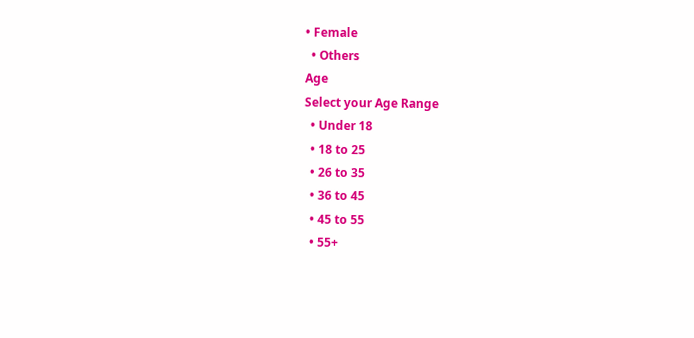• Female
  • Others
Age
Select your Age Range
  • Under 18
  • 18 to 25
  • 26 to 35
  • 36 to 45
  • 45 to 55
  • 55+